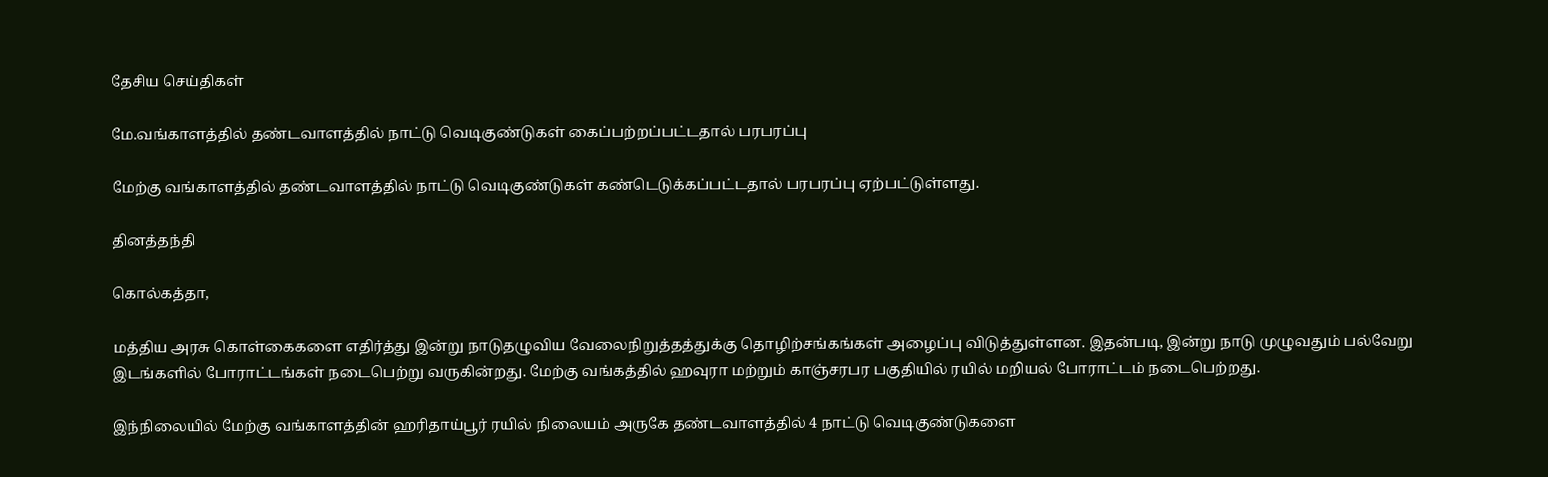தேசிய செய்திகள்

மே.வங்காளத்தில் தண்டவாளத்தில் நாட்டு வெடிகுண்டுகள் கைப்பற்றப்பட்டதால் பரபரப்பு

மேற்கு வங்காளத்தில் தண்டவாளத்தில் நாட்டு வெடிகுண்டுகள் கண்டெடுக்கப்பட்டதால் பரபரப்பு ஏற்பட்டுள்ளது.

தினத்தந்தி

கொல்கத்தா,

மத்திய அரசு கொள்கைகளை எதிர்த்து இன்று நாடுதழுவிய வேலைநிறுத்தத்துக்கு தொழிற்சங்கங்கள் அழைப்பு விடுத்துள்ளன. இதன்படி, இன்று நாடு முழுவதும் பல்வேறு இடங்களில் போராட்டங்கள் நடைபெற்று வருகின்றது. மேற்கு வங்கத்தில் ஹவுரா மற்றும் காஞ்சரபர பகுதியில் ரயில் மறியல் போராட்டம் நடைபெற்றது.

இந்நிலையில் மேற்கு வங்காளத்தின் ஹரிதாய்பூர் ரயில் நிலையம் அருகே தண்டவாளத்தில் 4 நாட்டு வெடிகுண்டுகளை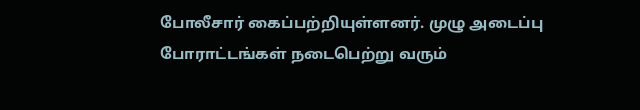போலீசார் கைப்பற்றியுள்ளனர். முழு அடைப்பு போராட்டங்கள் நடைபெற்று வரும்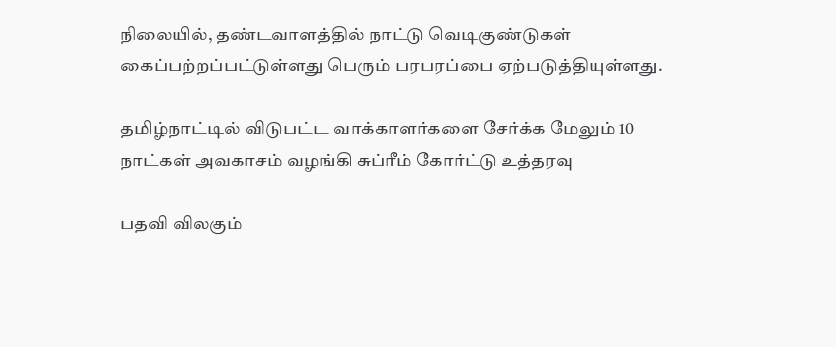நிலையில், தண்டவாளத்தில் நாட்டு வெடிகுண்டுகள் கைப்பற்றப்பட்டுள்ளது பெரும் பரபரப்பை ஏற்படுத்தியுள்ளது.

தமிழ்நாட்டில் விடுபட்ட வாக்காளர்களை சேர்க்க மேலும் 10 நாட்கள் அவகாசம் வழங்கி சுப்ரீம் கோர்ட்டு உத்தரவு

பதவி விலகும்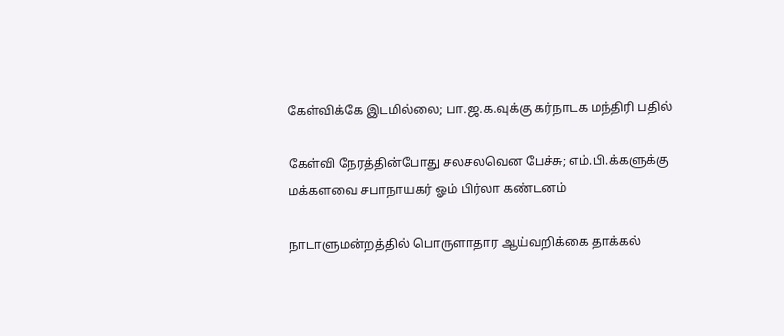கேள்விக்கே இடமில்லை; பா.ஜ.க.வுக்கு கர்நாடக மந்திரி பதில்

கேள்வி நேரத்தின்போது சலசலவென பேச்சு; எம்.பி.க்களுக்கு மக்களவை சபாநாயகர் ஓம் பிர்லா கண்டனம்

நாடாளுமன்றத்தில் பொருளாதார ஆய்வறிக்கை தாக்கல்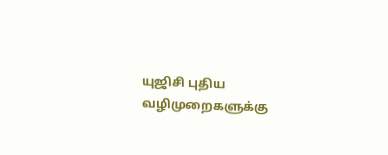யுஜிசி புதிய வழிமுறைகளுக்கு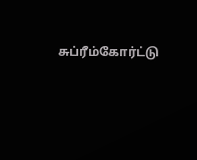சுப்ரீம்கோர்ட்டு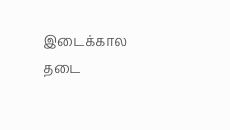இடைக்கால தடை